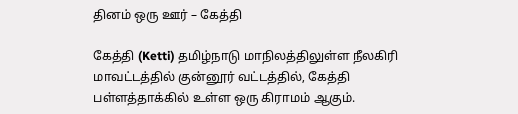தினம் ஒரு ஊர் – கேத்தி

கேத்தி (Ketti) தமிழ்நாடு மாநிலத்திலுள்ள நீலகிரி மாவட்டத்தில் குன்னூர் வட்டத்தில், கேத்தி பள்ளத்தாக்கில் உள்ள ஒரு கிராமம் ஆகும்.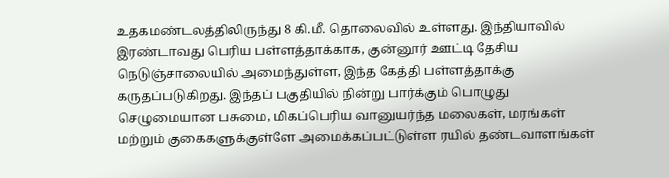உதகமண்டலத்திலிருந்து 8 கி.மீ. தொலைவில் உள்ளது. இந்தியாவில் இரண்டாவது பெரிய பள்ளத்தாக்காக, குன்னூர் ஊட்டி தேசிய நெடுஞ்சாலையில் அமைந்துள்ள, இந்த கேத்தி பள்ளத்தாக்கு கருதப்படுகிறது. இந்தப் பகுதியில் நின்று பார்க்கும் பொழுது செழுமையான பசுமை, மிகப்பெரிய வானுயர்ந்த மலைகள், மரங்கள் மற்றும் குகைகளுக்குள்ளே அமைக்கப்பட்டுள்ள ரயில் தண்டவாளங்கள்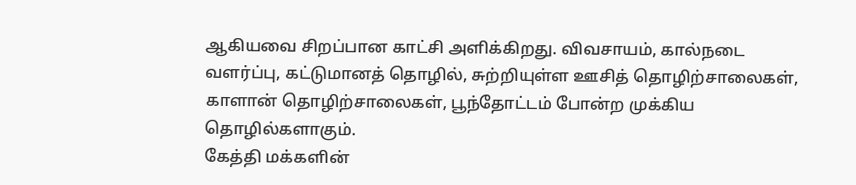ஆகியவை சிறப்பான காட்சி அளிக்கிறது. விவசாயம், கால்நடை வளர்ப்பு, கட்டுமானத் தொழில், சுற்றியுள்ள ஊசித் தொழிற்சாலைகள், காளான் தொழிற்சாலைகள், பூந்தோட்டம் போன்ற முக்கிய தொழில்களாகும்.
கேத்தி மக்களின்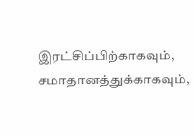இரட்சிப்பிற்காகவும், சமாதானத்துக்காகவும்,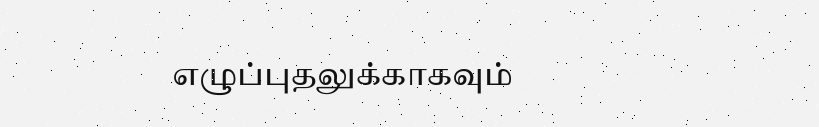எழுப்புதலுக்காகவும்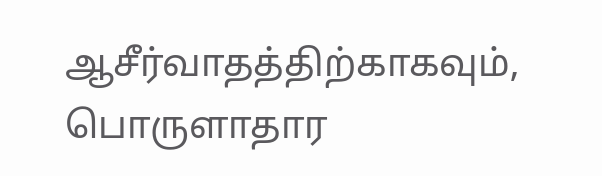ஆசீர்வாதத்திற்காகவும், பொருளாதார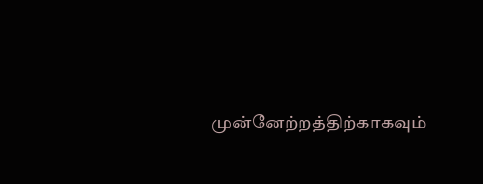முன்னேற்றத்திற்காகவும்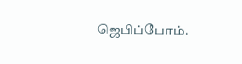ஜெபிப்போம்.